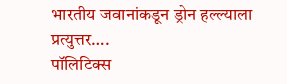भारतीय जवानांकडून ड्रोन हल्ल्याला प्रत्युत्तर….
पॉलिटिक्स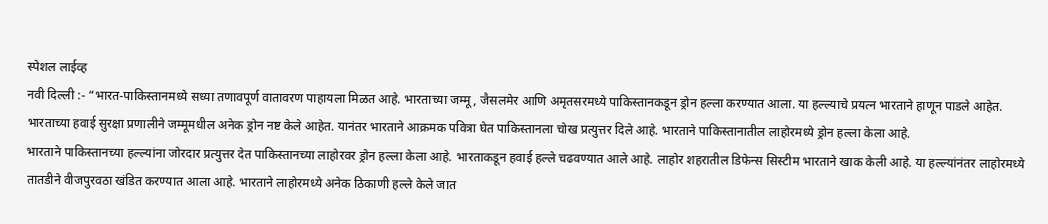स्पेशल लाईव्ह
नवी दिल्ली :- “भारत-पाकिस्तानमध्ये सध्या तणावपूर्ण वातावरण पाहायला मिळत आहे. भारताच्या जम्मू, जैसलमेर आणि अमृतसरमध्ये पाकिस्तानकडून ड्रोन हल्ला करण्यात आला. या हल्ल्याचे प्रयत्न भारताने हाणून पाडले आहेत.
भारताच्या हवाई सुरक्षा प्रणालीने जम्मूमधील अनेक ड्रोन नष्ट केले आहेत. यानंतर भारताने आक्रमक पवित्रा घेत पाकिस्तानला चोख प्रत्युत्तर दिले आहे. भारताने पाकिस्तानातील लाहोरमध्ये ड्रोन हल्ला केला आहे.
भारताने पाकिस्तानच्या हल्ल्यांना जोरदार प्रत्युत्तर देत पाकिस्तानच्या लाहोरवर ड्रोन हल्ला केला आहे. भारताकडून हवाई हल्ले चढवण्यात आले आहे. लाहोर शहरातील डिफेन्स सिस्टीम भारताने खाक केली आहे. या हल्ल्यांनंतर लाहोरमध्ये तातडीने वीजपुरवठा खंडित करण्यात आला आहे. भारताने लाहोरमध्ये अनेक ठिकाणी हल्ले केले जात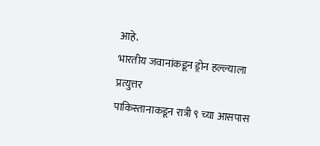आहे.
भारतीय जवानांकडून ड्रोन हल्ल्याला प्रत्युत्तर
पाकिस्तानाकडून रात्री ९ च्या आसपास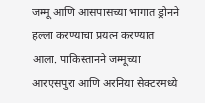जम्मू आणि आसपासच्या भागात ड्रोनने हल्ला करण्याचा प्रयत्न करण्यात आला. पाकिस्तानने जम्मूच्या आरएसपुरा आणि अरनिया सेक्टरमध्ये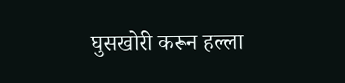घुसखोरी करून हल्ला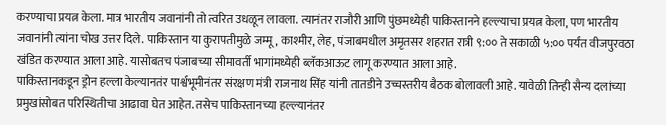करण्याचा प्रयत्न केला. मात्र भारतीय जवानांनी तो त्वरित उधळून लावला. त्यानंतर राजौरी आणि पुंछमध्येही पाकिस्तानने हल्ल्याचा प्रयत्न केला, पण भारतीय जवानांनी त्यांना चोख उत्तर दिले. पाकिस्तान या कुरापतीमुळे जम्मू, काश्मीर, लेह, पंजाबमधील अमृतसर शहरात रात्री ९:०० ते सकाळी ५:०० पर्यंत वीजपुरवठा खंडित करण्यात आला आहे. यासोबतच पंजाबच्या सीमावर्ती भागांमध्येही ब्लॅकआऊट लागू करण्यात आला आहे.
पाकिस्तानकडून ड्रोन हल्ला केल्यानतंर पार्श्वभूमीनंतर संरक्षण मंत्री राजनाथ सिंह यांनी तातडीने उच्चस्तरीय बैठक बोलावली आहे. यावेळी तिन्ही सैन्य दलांच्या प्रमुखांसोबत परिस्थितीचा आढावा घेत आहेत. तसेच पाकिस्तानच्या हल्ल्यानंतर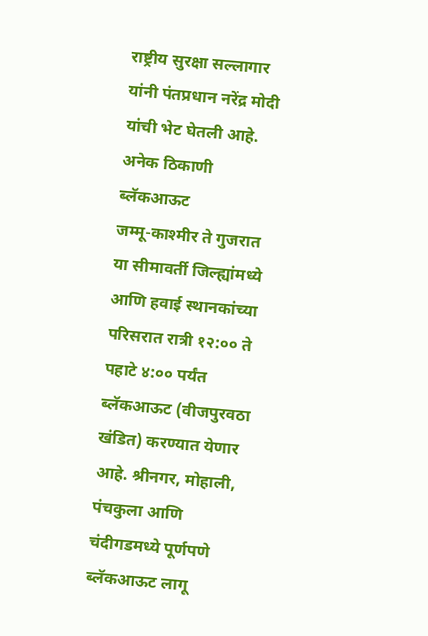राष्ट्रीय सुरक्षा सल्लागार यांनी पंतप्रधान नरेंद्र मोदी यांची भेट घेतली आहे.
अनेक ठिकाणी ब्लॅकआऊट
जम्मू-काश्मीर ते गुजरात या सीमावर्ती जिल्ह्यांमध्ये आणि हवाई स्थानकांच्या परिसरात रात्री १२:०० ते पहाटे ४:०० पर्यंत ब्लॅकआऊट (वीजपुरवठा खंडित) करण्यात येणार आहे. श्रीनगर, मोहाली, पंचकुला आणि चंदीगडमध्ये पूर्णपणे ब्लॅकआऊट लागू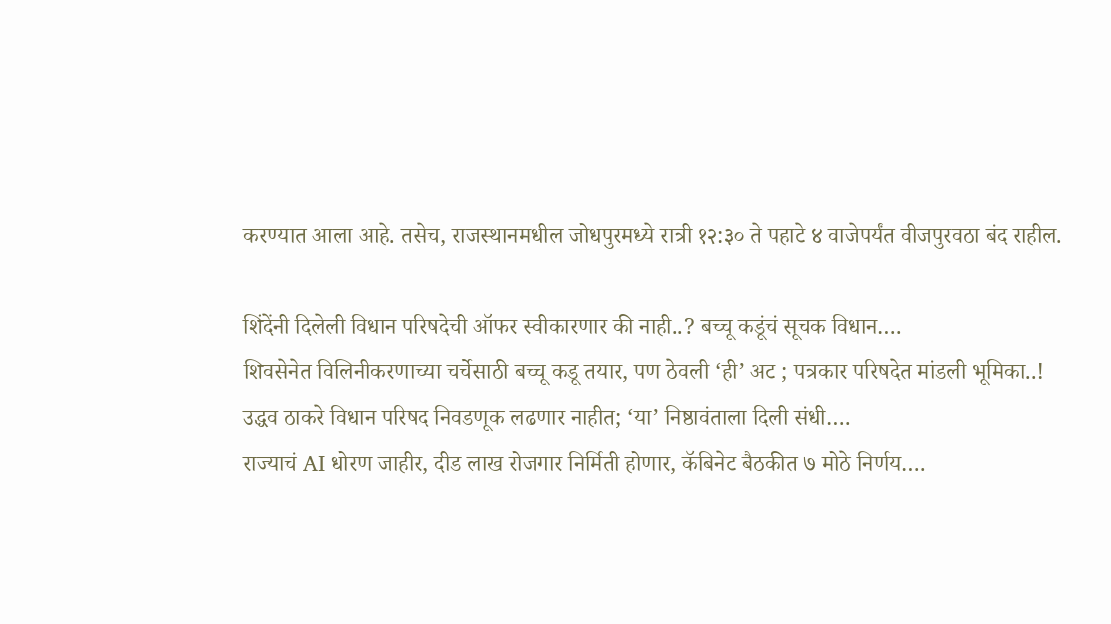करण्यात आला आहे. तसेच, राजस्थानमधील जोधपुरमध्ये रात्री १२:३० ते पहाटे ४ वाजेपर्यंत वीजपुरवठा बंद राहील.

शिंदेंनी दिलेली विधान परिषदेची ऑफर स्वीकारणार की नाही..? बच्चू कडूंचं सूचक विधान….
शिवसेनेत विलिनीकरणाच्या चर्चेसाठी बच्चू कडू तयार, पण ठेवली ‘ही’ अट ; पत्रकार परिषदेत मांडली भूमिका..!
उद्धव ठाकरे विधान परिषद निवडणूक लढणार नाहीत; ‘या’ निष्ठावंताला दिली संधी….
राज्याचं AI धोरण जाहीर, दीड लाख रोजगार निर्मिती होणार, कॅबिनेट बैठकीत ७ मोठे निर्णय….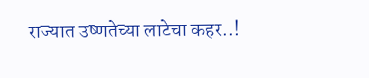राज्यात उष्णतेच्या लाटेचा कहर..!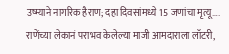उष्म्याने नागरिक हैराण; दहा दिवसांमध्ये 15 जणांचा मृत्यू….
राणेंच्या लेकानं पराभव केलेल्या माजी आमदाराला लॉटरी,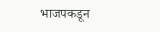भाजपकडून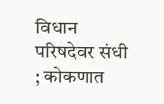विधान परिषदेवर संधी ; कोकणात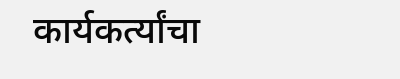कार्यकर्त्यांचा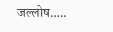जल्लोष…..